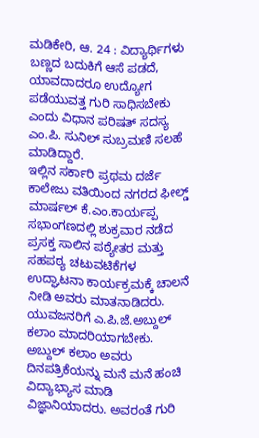ಮಡಿಕೇರಿ, ಆ. 24 : ವಿದ್ಯಾರ್ಥಿಗಳು ಬಣ್ಣದ ಬದುಕಿಗೆ ಆಸೆ ಪಡದೆ, ಯಾವದಾದರೂ ಉದ್ಯೋಗ ಪಡೆಯುವತ್ತ ಗುರಿ ಸಾಧಿಸಬೇಕು ಎಂದು ವಿಧಾನ ಪರಿಷತ್ ಸದಸ್ಯ ಎಂ.ಪಿ. ಸುನಿಲ್ ಸುಬ್ರಮಣಿ ಸಲಹೆ ಮಾಡಿದ್ದಾರೆ.
ಇಲ್ಲಿನ ಸರ್ಕಾರಿ ಪ್ರಥಮ ದರ್ಜೆ ಕಾಲೇಜು ವತಿಯಿಂದ ನಗರದ ಫೀಲ್ಡ್ ಮಾರ್ಷಲ್ ಕೆ.ಎಂ.ಕಾರ್ಯಪ್ಪ ಸಭಾಂಗಣದಲ್ಲಿ ಶುಕ್ರವಾರ ನಡೆದ ಪ್ರಸಕ್ತ ಸಾಲಿನ ಪಠ್ಯೇತರ ಮತ್ತು ಸಹಪಠ್ಯ ಚಟುವಟಿಕೆಗಳ ಉದ್ಘಾಟನಾ ಕಾರ್ಯಕ್ರಮಕ್ಕೆ ಚಾಲನೆ ನೀಡಿ ಅವರು ಮಾತನಾಡಿದರು.
ಯುವಜನರಿಗೆ ಎ.ಪಿ.ಜೆ.ಅಬ್ದುಲ್ ಕಲಾಂ ಮಾದರಿಯಾಗಬೇಕು. ಅಬ್ದುಲ್ ಕಲಾಂ ಅವರು ದಿನಪತ್ರಿಕೆಯನ್ನು ಮನೆ ಮನೆ ಹಂಚಿ ವಿದ್ಯಾಭ್ಯಾಸ ಮಾಡಿ ವಿಜ್ಞಾನಿಯಾದರು. ಅವರಂತೆ ಗುರಿ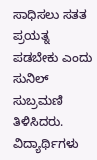ಸಾಧಿಸಲು ಸತತ ಪ್ರಯತ್ನ ಪಡಬೇಕು ಎಂದು ಸುನಿಲ್ ಸುಬ್ರಮಣಿ ತಿಳಿಸಿದರು.
ವಿದ್ಯಾರ್ಥಿಗಳು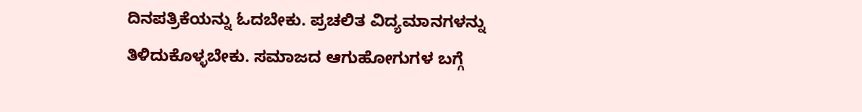ದಿನಪತ್ರಿಕೆಯನ್ನು ಓದಬೇಕು. ಪ್ರಚಲಿತ ವಿದ್ಯಮಾನಗಳನ್ನು ತಿಳಿದುಕೊಳ್ಳಬೇಕು. ಸಮಾಜದ ಆಗುಹೋಗುಗಳ ಬಗ್ಗೆ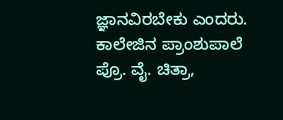ಜ್ಞಾನವಿರಬೇಕು ಎಂದರು.
ಕಾಲೇಜಿನ ಪ್ರಾಂಶುಪಾಲೆ ಪ್ರೊ. ವೈ. ಚಿತ್ರಾ,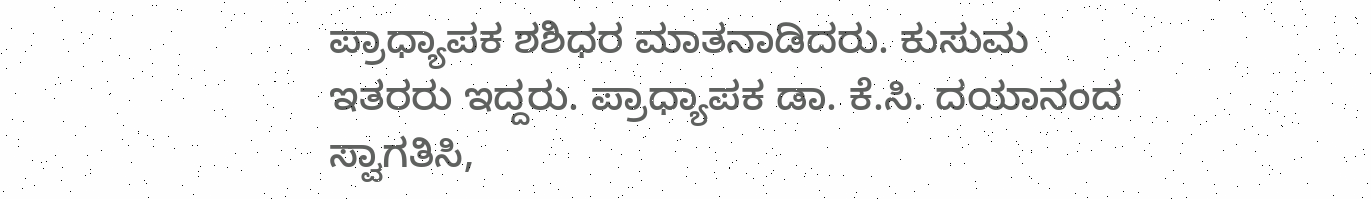ಪ್ರಾಧ್ಯಾಪಕ ಶಶಿಧರ ಮಾತನಾಡಿದರು. ಕುಸುಮ ಇತರರು ಇದ್ದರು. ಪ್ರಾಧ್ಯಾಪಕ ಡಾ. ಕೆ.ಸಿ. ದಯಾನಂದ ಸ್ವಾಗತಿಸಿ,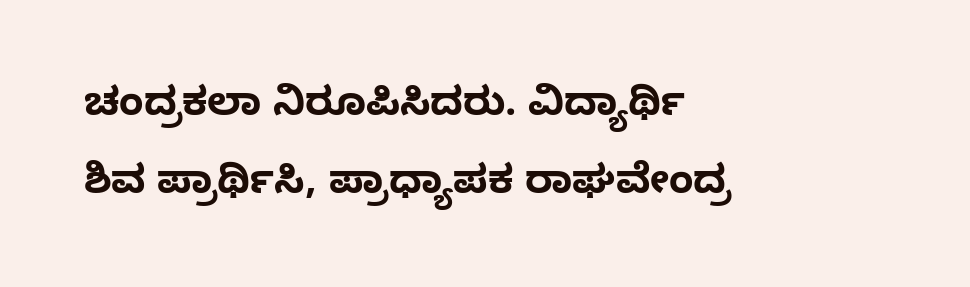ಚಂದ್ರಕಲಾ ನಿರೂಪಿಸಿದರು. ವಿದ್ಯಾರ್ಥಿ ಶಿವ ಪ್ರಾರ್ಥಿಸಿ, ಪ್ರಾಧ್ಯಾಪಕ ರಾಘವೇಂದ್ರ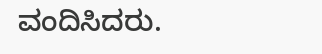ವಂದಿಸಿದರು.